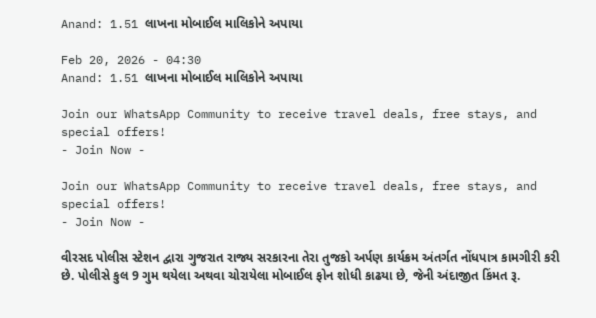Anand: 1.51 લાખના મોબાઈલ માલિકોને અપાયા

Feb 20, 2026 - 04:30
Anand: 1.51 લાખના મોબાઈલ માલિકોને અપાયા

Join our WhatsApp Community to receive travel deals, free stays, and special offers!
- Join Now -

Join our WhatsApp Community to receive travel deals, free stays, and special offers!
- Join Now -

વીરસદ પોલીસ સ્ટેશન દ્વારા ગુજરાત રાજ્ય સરકારના તેરા તુજકો અર્પણ કાર્યક્રમ અંતર્ગત નોંધપાત્ર કામગીરી કરી છે. પોલીસે કુલ 9 ગુમ થયેલા અથવા ચોરાયેલા મોબાઈલ ફોન શોધી કાઢયા છે, જેની અંદાજીત કિંમત રૂ.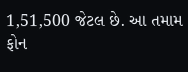1,51,500 જેટલ છે. આ તમામ ફોન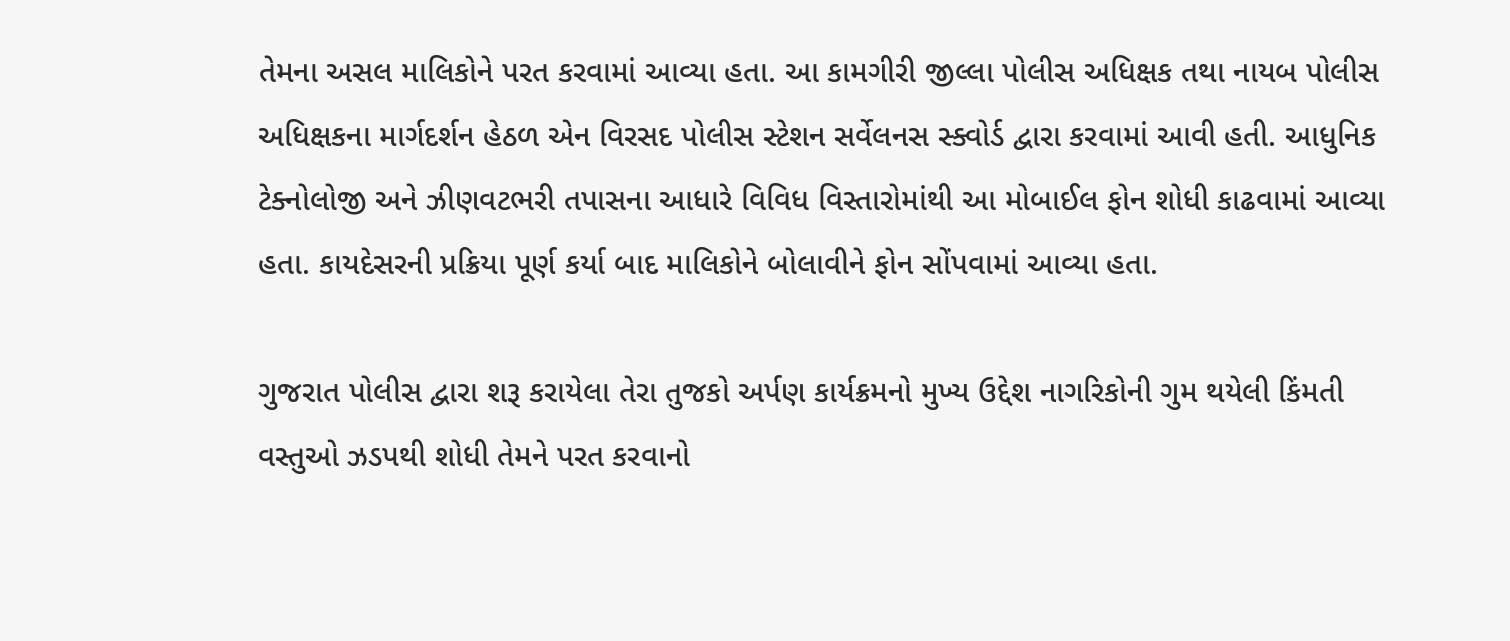તેમના અસલ માલિકોને પરત કરવામાં આવ્યા હતા. આ કામગીરી જીલ્લા પોલીસ અધિક્ષક તથા નાયબ પોલીસ અધિક્ષકના માર્ગદર્શન હેઠળ એન વિરસદ પોલીસ સ્ટેશન સર્વેલનસ સ્ક્વોર્ડ દ્વારા કરવામાં આવી હતી. આધુનિક ટેક્નોલોજી અને ઝીણવટભરી તપાસના આધારે વિવિધ વિસ્તારોમાંથી આ મોબાઈલ ફોન શોધી કાઢવામાં આવ્યા હતા. કાયદેસરની પ્રક્રિયા પૂર્ણ કર્યા બાદ માલિકોને બોલાવીને ફોન સોંપવામાં આવ્યા હતા.

ગુજરાત પોલીસ દ્વારા શરૂ કરાયેલા તેરા તુજકો અર્પણ કાર્યક્રમનો મુખ્ય ઉદ્દેશ નાગરિકોની ગુમ થયેલી કિંમતી વસ્તુઓ ઝડપથી શોધી તેમને પરત કરવાનો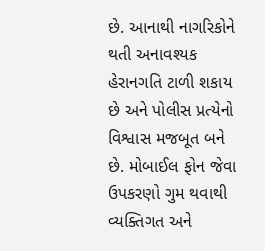છે. આનાથી નાગરિકોને થતી અનાવશ્યક હેરાનગતિ ટાળી શકાય છે અને પોલીસ પ્રત્યેનો વિશ્વાસ મજબૂત બને છે. મોબાઈલ ફોન જેવા ઉપકરણો ગુમ થવાથી વ્યક્તિગત અને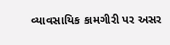વ્યાવસાયિક કામગીરી પર અસર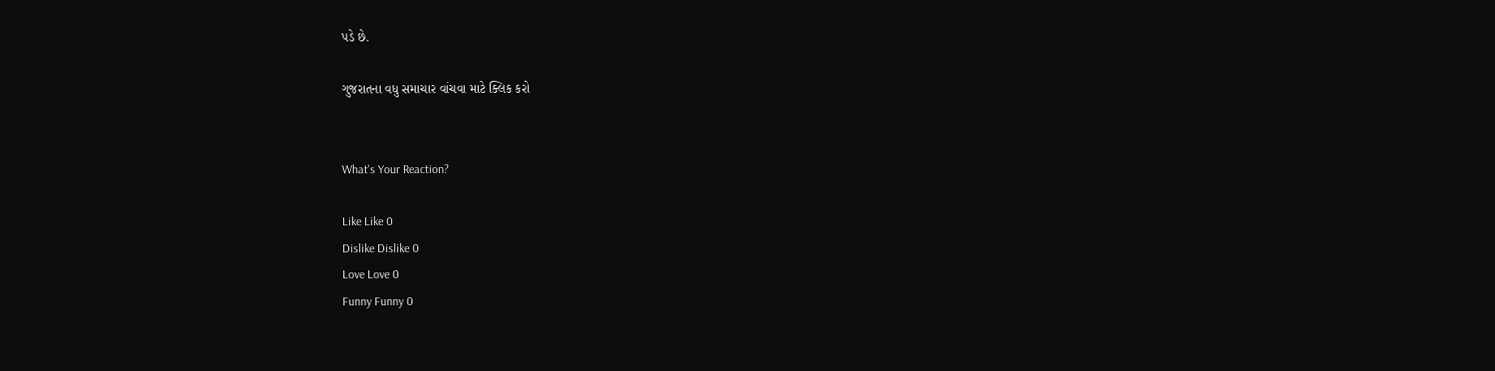પડે છે.

ગુજરાતના વધુ સમાચાર વાંચવા માટે ક્લિક કરો


What's Your Reaction?

Like Like 0
Dislike Dislike 0
Love Love 0
Funny Funny 0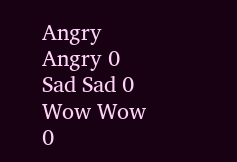Angry Angry 0
Sad Sad 0
Wow Wow 0